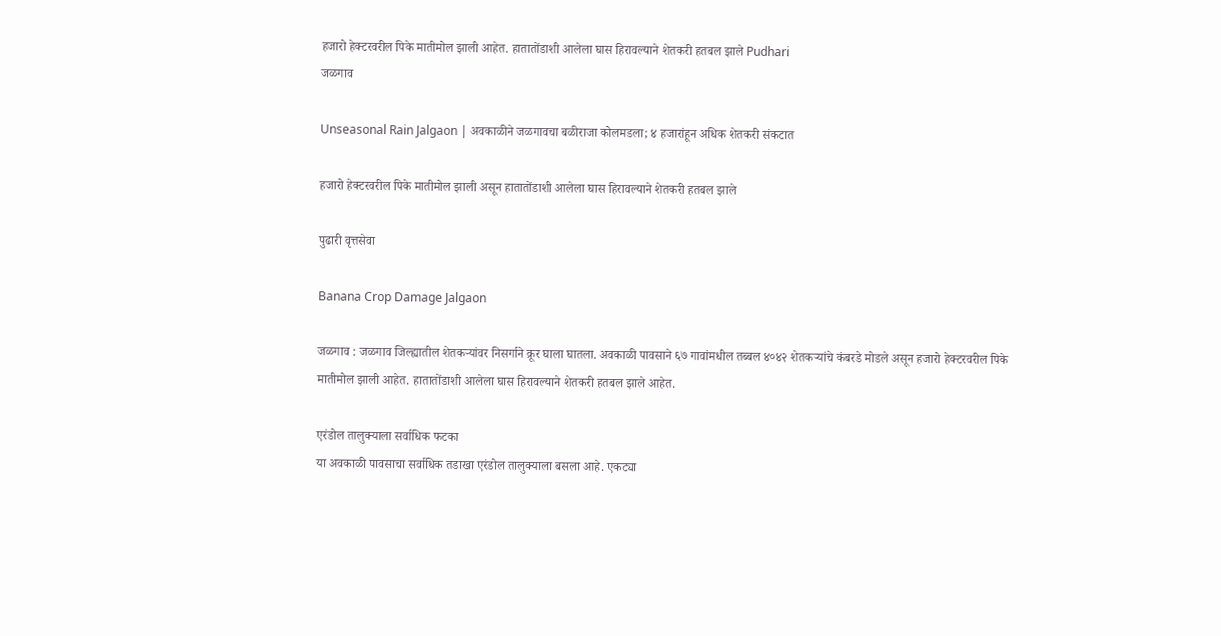हजारो हेक्टरवरील पिके मातीमोल झाली आहेत. हातातोंडाशी आलेला घास हिरावल्याने शेतकरी हतबल झाले Pudhari
जळगाव

Unseasonal Rain Jalgaon | अवकाळीने जळगावचा बळीराजा कोलमडला; ४ हजारांहून अधिक शेतकरी संकटात

हजारो हेक्टरवरील पिके मातीमोल झाली असून हातातोंडाशी आलेला घास हिरावल्याने शेतकरी हतबल झाले

पुढारी वृत्तसेवा

Banana Crop Damage Jalgaon

जळगाव : जळगाव जिल्ह्यातील शेतकऱ्यांवर निसर्गाने क्रूर घाला घातला. अवकाळी पावसाने ६७ गावांमधील तब्बल ४०४२ शेतकऱ्यांचे कंबरडे मोडले असून हजारो हेक्टरवरील पिके मातीमोल झाली आहेत. हातातोंडाशी आलेला घास हिरावल्याने शेतकरी हतबल झाले आहेत.

एरंडोल तालुक्याला सर्वाधिक फटका
या अवकाळी पावसाचा सर्वाधिक तडाखा एरंडोल तालुक्याला बसला आहे. एकट्या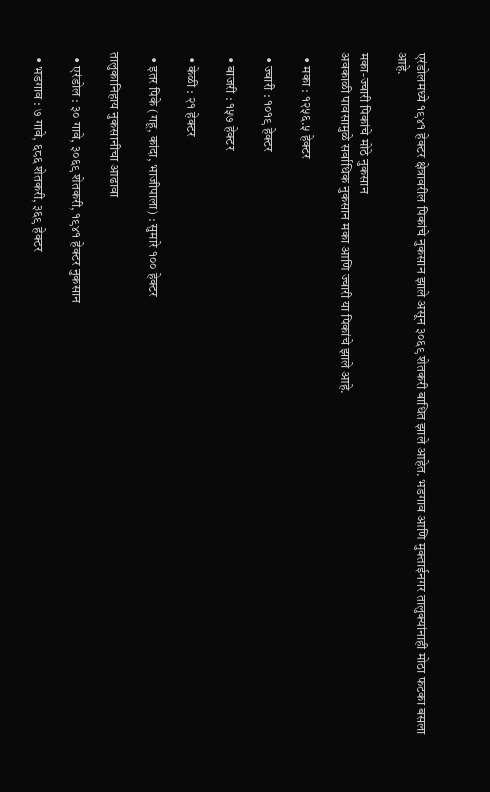एरंडोलमध्ये १९४१ हेक्टर क्षेत्रावरील पिकांचे नुकसान झाले असून ३०६९ शेतकरी बाधित झाले आहेत. भडगाव आणि मुक्ताईनगर तालुक्यांनाही मोठा फटका बसला आहे.

मका-ज्वारी पिकांचे मोठे नुकसान
अवकाळी पावसामुळे सर्वाधिक नुकसान मका आणि ज्वारी या पिकांचे झाले आहे.

  • मका : १२५६.५ हेक्टर

  • ज्वारी : १०१९ हेक्टर

  • बाजरी : १५७ हेक्टर

  • केळी : २१ हेक्टर

  • इतर पिके (गहू, कांदा, भाजीपाला) : सुमारे १०० हेक्टर

तालुकानिहाय नुकसानीचा आढावा

  • एरंडोल : ३० गावे, ३०६९ शेतकरी, १९४१ हेक्टर नुकसान

  • भडगाव : ७ गावे, ६८६ शेतकरी, ३६९ हेक्टर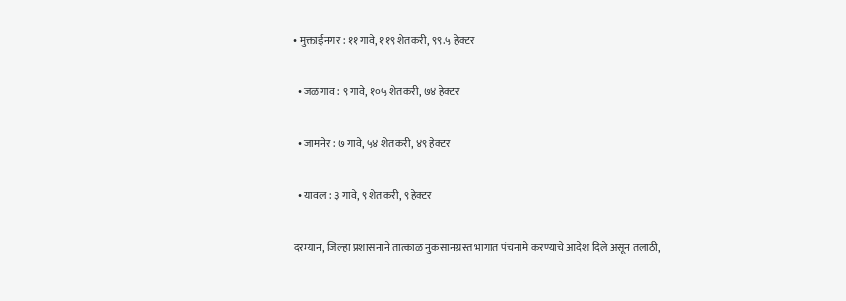• मुक्ताईनगर : ११ गावे, ११९ शेतकरी, ९९.५ हेक्टर

  • जळगाव : ९ गावे, १०५ शेतकरी, ७४ हेक्टर

  • जामनेर : ७ गावे, ५४ शेतकरी, ४९ हेक्टर

  • यावल : ३ गावे, ९ शेतकरी, ९ हेक्टर

दरम्यान, जिल्हा प्रशासनाने तात्काळ नुकसानग्रस्त भागात पंचनामे करण्याचे आदेश दिले असून तलाठी,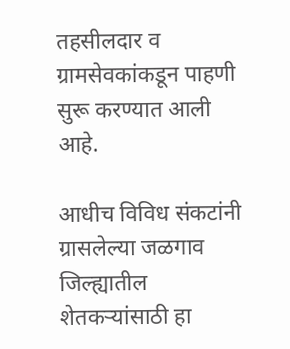तहसीलदार व ग्रामसेवकांकडून पाहणी सुरू करण्यात आली आहे.

आधीच विविध संकटांनी ग्रासलेल्या जळगाव जिल्ह्यातील शेतकऱ्यांसाठी हा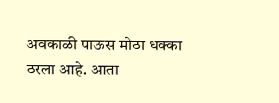अवकाळी पाऊस मोठा धक्का ठरला आहे. आता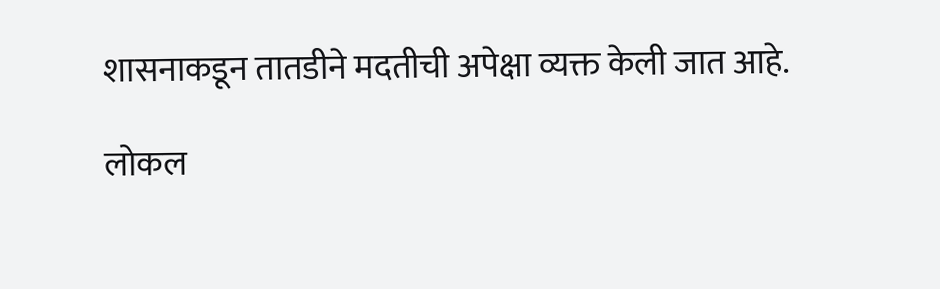शासनाकडून तातडीने मदतीची अपेक्षा व्यक्त केली जात आहे.

लोकल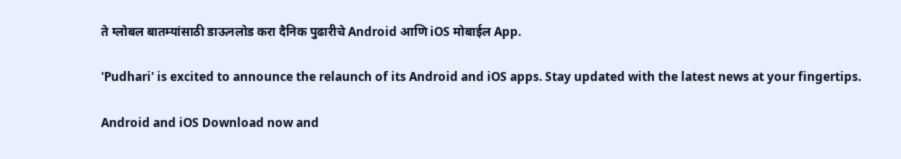ते ग्लोबल बातम्यांसाठी डाऊनलोड करा दैनिक पुढारीचे Android आणि iOS मोबाईल App.

'Pudhari' is excited to announce the relaunch of its Android and iOS apps. Stay updated with the latest news at your fingertips.

Android and iOS Download now and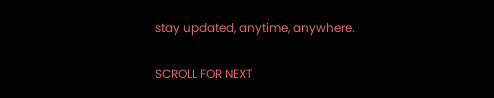stay updated, anytime, anywhere.

SCROLL FOR NEXT